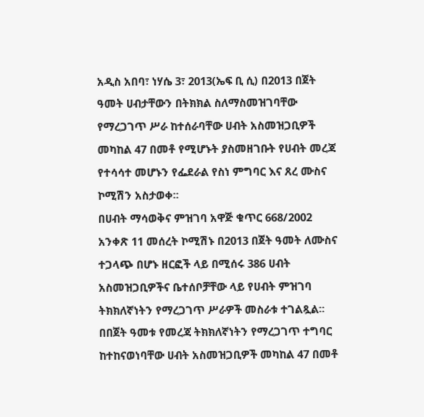አዲስ አበባ፣ ነሃሴ 3፣ 2013(ኤፍ ቢ ሲ) በ2013 በጀት ዓመት ሀብታቸውን በትክክል ስለማስመዝገባቸው የማረጋገጥ ሥራ ከተሰራባቸው ሀብት አስመዝጋቢዎች መካከል 47 በመቶ የሚሆኑት ያስመዘገቡት የሀብት መረጃ የተሳሳተ መሆኑን የፌደራል የስነ ምግባር እና ጸረ ሙስና ኮሚሽን አስታወቀ፡፡
በሀብት ማሳወቅና ምዝገባ አዋጅ ቁጥር 668/2002 አንቀጽ 11 መሰረት ኮሚሽኑ በ2013 በጀት ዓመት ለሙስና ተጋላጭ በሆኑ ዘርፎች ላይ በሚሰሩ 386 ሀብት አስመዝጋቢዎችና ቤተሰቦቻቸው ላይ የሀብት ምዝገባ ትክክለኛነትን የማረጋገጥ ሥራዎች መስራቱ ተገልጿል፡፡
በበጀት ዓመቱ የመረጃ ትክክለኛነትን የማረጋገጥ ተግባር ከተከናወነባቸው ሀብት አስመዝጋቢዎች መካከል 47 በመቶ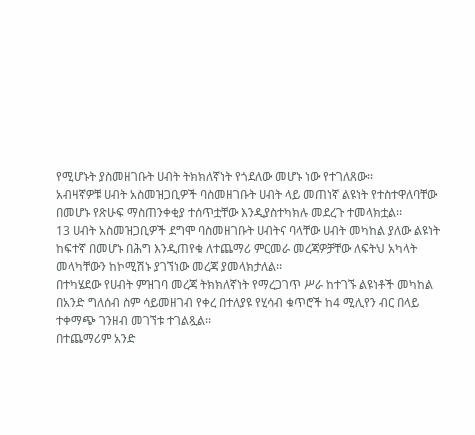የሚሆኑት ያስመዘገቡት ሀብት ትክክለኛነት የጎደለው መሆኑ ነው የተገለጸው፡፡
አብዛኛዎቹ ሀብት አስመዝጋቢዎች ባስመዘገቡት ሀብት ላይ መጠነኛ ልዩነት የተስተዋለባቸው በመሆኑ የጽሁፍ ማስጠንቀቂያ ተሰጥቷቸው እንዲያስተካክሉ መደረጉ ተመላክቷል፡፡
13 ሀብት አስመዝጋቢዎች ደግሞ ባስመዘገቡት ሀብትና ባላቸው ሀብት መካከል ያለው ልዩነት ከፍተኛ በመሆኑ በሕግ እንዲጠየቁ ለተጨማሪ ምርመራ መረጃዎቻቸው ለፍትህ አካላት መላካቸውን ከኮሚሽኑ ያገኘነው መረጃ ያመላክታለል፡፡
በተካሄደው የሀብት ምዝገባ መረጃ ትክክለኛነት የማረጋገጥ ሥራ ከተገኙ ልዩነቶች መካከል በአንድ ግለሰብ ስም ሳይመዘገብ የቀረ በተለያዩ የሂሳብ ቁጥሮች ከ4 ሚሊየን ብር በላይ ተቀማጭ ገንዘብ መገኘቱ ተገልጿል፡፡
በተጨማሪም አንድ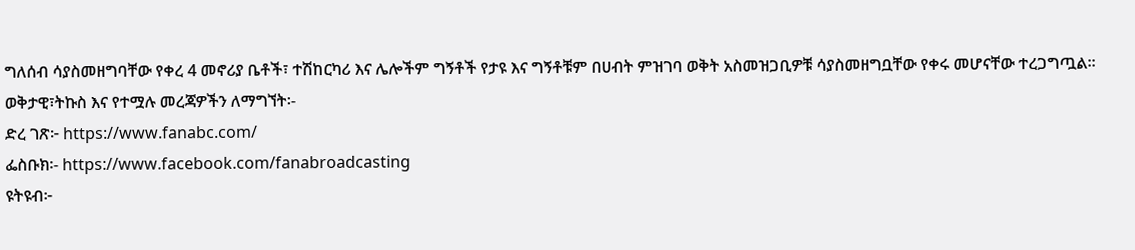ግለሰብ ሳያስመዘግባቸው የቀረ 4 መኖሪያ ቤቶች፣ ተሽከርካሪ እና ሌሎችም ግኝቶች የታዩ እና ግኝቶቹም በሀብት ምዝገባ ወቅት አስመዝጋቢዎቹ ሳያስመዘግቧቸው የቀሩ መሆናቸው ተረጋግጧል፡፡
ወቅታዊ፣ትኩስ እና የተሟሉ መረጃዎችን ለማግኘት፡-
ድረ ገጽ፦ https://www.fanabc.com/
ፌስቡክ፡- https://www.facebook.com/fanabroadcasting
ዩትዩብ፦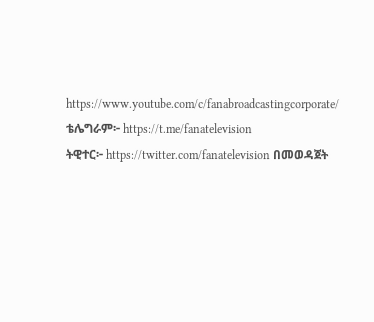https://www.youtube.com/c/fanabroadcastingcorporate/
ቴሌግራም፦ https://t.me/fanatelevision
ትዊተር፦ https://twitter.com/fanatelevision በመወዳጀት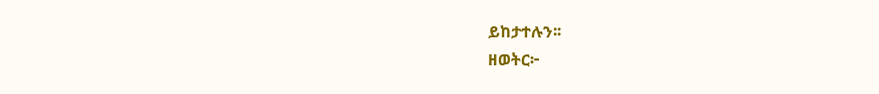ይከታተሉን፡፡
ዘወትር፦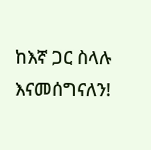ከእኛ ጋር ስላሉ እናመሰግናለን!